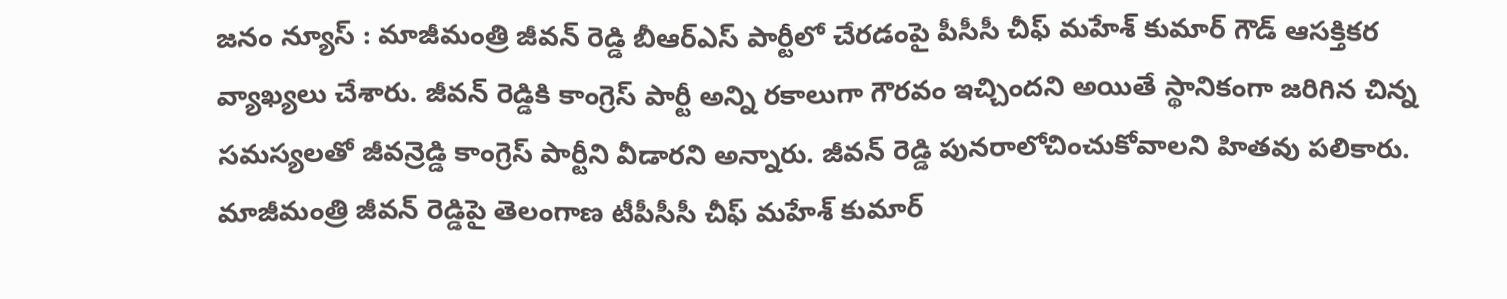జనం న్యూస్ : మాజీమంత్రి జీవన్ రెడ్డి బీఆర్ఎస్ పార్టీలో చేరడంపై పీసీసీ చీఫ్ మహేశ్ కుమార్ గౌడ్ ఆసక్తికర వ్యాఖ్యలు చేశారు. జీవన్ రెడ్డికి కాంగ్రెస్ పార్టీ అన్ని రకాలుగా గౌరవం ఇచ్చిందని అయితే స్థానికంగా జరిగిన చిన్న సమస్యలతో జీవన్రెడ్డి కాంగ్రెస్ పార్టీని వీడారని అన్నారు. జీవన్ రెడ్డి పునరాలోచించుకోవాలని హితవు పలికారు. మాజీమంత్రి జీవన్ రెడ్డిపై తెలంగాణ టీపీసీసీ చీఫ్ మహేశ్ కుమార్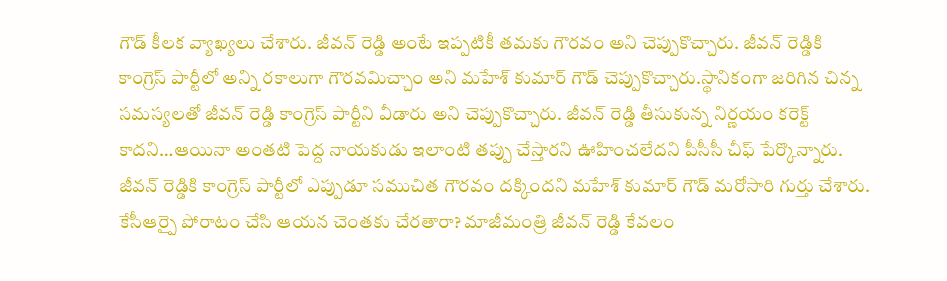గౌడ్ కీలక వ్యాఖ్యలు చేశారు. జీవన్ రెడ్డి అంటే ఇప్పటికీ తమకు గౌరవం అని చెప్పుకొచ్చారు. జీవన్ రెడ్డికి కాంగ్రెస్ పార్టీలో అన్ని రకాలుగా గౌరవమిచ్చాం అని మహేశ్ కుమార్ గౌడ్ చెప్పుకొచ్చారు.స్థానికంగా జరిగిన చిన్న సమస్యలతో జీవన్ రెడ్డి కాంగ్రెస్ పార్టీని వీడారు అని చెప్పుకొచ్చారు. జీవన్ రెడ్డి తీసుకున్న నిర్ణయం కరెక్ట్ కాదని…ఆయినా అంతటి పెద్ద నాయకుడు ఇలాంటి తప్పు చేస్తారని ఊహించలేదని పీసీసీ చీఫ్ పేర్కొన్నారు. జీవన్ రెడ్డికి కాంగ్రెస్ పార్టీలో ఎప్పుడూ సముచిత గౌరవం దక్కిందని మహేశ్ కుమార్ గౌడ్ మరోసారి గుర్తు చేశారు. కేసీఆర్పై పోరాటం చేసి ఆయన చెంతకు చేరతారా? మాజీమంత్రి జీవన్ రెడ్డి కేవలం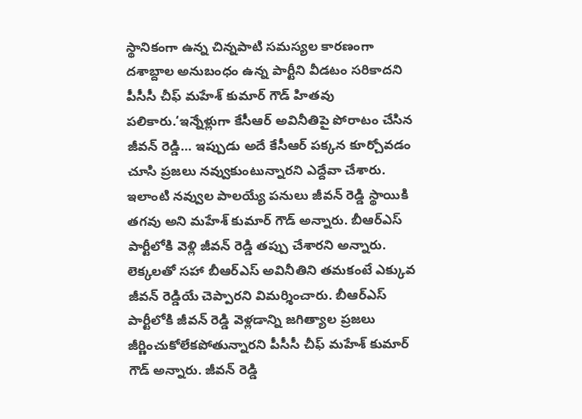స్థానికంగా ఉన్న చిన్నపాటి సమస్యల కారణంగా దశాబ్దాల అనుబంధం ఉన్న పార్టీని వీడటం సరికాదని పీసీసీ చీఫ్ మహేశ్ కుమార్ గౌడ్ హితవు పలికారు.‘ఇన్నేళ్లుగా కేసీఆర్ అవినీతిపై పోరాటం చేసిన జీవన్ రెడ్డి… ఇప్పుడు అదే కేసీఆర్ పక్కన కూర్చోవడం చూసి ప్రజలు నవ్వుకుంటున్నారని ఎద్దేవా చేశారు. ఇలాంటి నవ్వుల పాలయ్యే పనులు జీవన్ రెడ్డి స్థాయికి తగవు అని మహేశ్ కుమార్ గౌడ్ అన్నారు. బీఆర్ఎస్ పార్టీలోకి వెళ్లి జీవన్ రెడ్డి తప్పు చేశారని అన్నారు. లెక్కలతో సహా బీఆర్ఎస్ అవినీతిని తమకంటే ఎక్కువ జీవన్ రెడ్డియే చెప్పారని విమర్శించారు. బీఆర్ఎస్ పార్టీలోకి జీవన్ రెడ్డి వెళ్లడాన్ని జగిత్యాల ప్రజలు జీర్ణించుకోలేకపోతున్నారని పీసీసీ చీఫ్ మహేశ్ కుమార్ గౌడ్ అన్నారు. జీవన్ రెడ్డి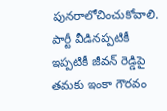పునరాలోచించుకోవాలి. పార్టీ వీడినప్పటికీ ఇప్పటికీ జీవన్ రెడ్డిపై తమకు ఇంకా గౌరవం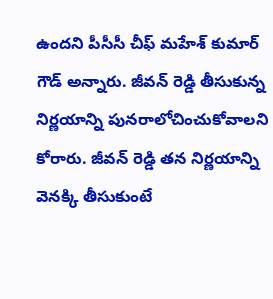ఉందని పీసీసీ చీఫ్ మహేశ్ కుమార్ గౌడ్ అన్నారు. జీవన్ రెడ్డి తీసుకున్న నిర్ణయాన్ని పునరాలోచించుకోవాలని కోరారు. జీవన్ రెడ్డి తన నిర్ణయాన్ని వెనక్కి తీసుకుంటే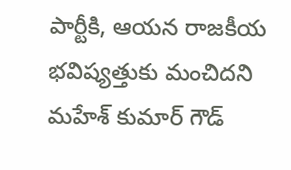పార్టీకి, ఆయన రాజకీయ భవిష్యత్తుకు మంచిదని మహేశ్ కుమార్ గౌడ్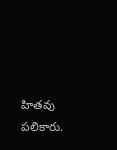హితవు పలికారు.